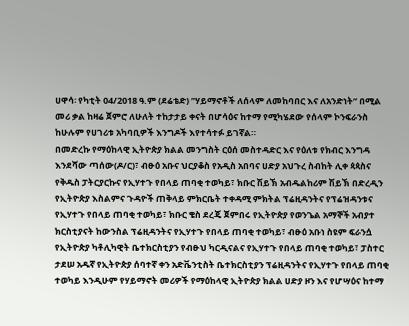ሀዋሳ፡ የካቲት 04/2018 ዓ.ም (ደሬቴድ) ”ሃይማኖቶች ለሰላም ለመከባበር እና ለአንድነት” በሚል መሪ ቃል ከዛሬ ጀምሮ ለሁለት ተከታታይ ቀናት በሆሳዕና ከተማ የሚካሄደው የሰላም ኮንፍራንስ ከሁሉም የሀገሪቱ አካባቢዎች እንግዶች እየተሳተፉ ይገኛል።
በመድረኩ የማዕከላዊ ኢትዮጵያ ክልል መንግስት ርዕሰ መስተዳድር እና የዕለቱ የክብር እንግዳ እንደሻው ጣሰው(ዶ/ር)፣ ብፁዕ አቡና ህርያቆስ የአዲስ አበባና ሀድያ አህጉረ ስብከት ሊቀ ጳጳስና የቅዱስ ፓትርያርኩና የኢሃተጉ የበላይ ጠባቂ ተወካይ፣ ክቡር ሽይኽ አብዱልከሪም ሽይኽ በድረዲን የኢትዮጵያ እስልምና ጉዳዮች ጠቅላይ ምክርቤት ተቀዳሚ ምክትል ፕሬዚዳንትና የፕሬዝዳንቱና የኢሃተጉ የበላይ ጠባቂ ተወካይ፣ ክቡር ቄስ ደረጄ ጀምበሩ የኢትዮጵያ የወንጌል አማኞች አብያተ ክርስቲያናት ከውንስል ፕሬዚዳንትና የኢሃተጉ የበላይ ጠባቂ ተወካይ፣ ብፁዕ አቡነ ስዩም ፍራንሷ የኢትዮጵያ ካቶሊካዊት ቤተክርስቲያን የብፁህ ካርዲናልና የኢሃተጉ የበላይ ጠባቂ ተወካይ፣ ፓስተር ታደሠ አዱኛ የኢትዮጵያ ሰባተኛ ቀን አድቬንቲስት ቤተክርስቲያን ፕሬዚዳንትና የኢሃተጉ የበላይ ጠባቂ ተወካይ እንዲሁም የሃይማኖት መሪዎች የማዕከላዊ ኢትዮጵያ ክልል ሀድያ ዞን እና የሆሣዕና ከተማ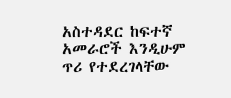አስተዳደር ከፍተኛ አመራሮች እንዲሁም ጥሪ የተደረገላቸው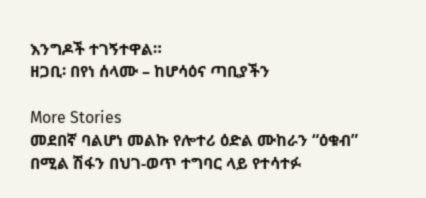እንግዶች ተገኝተዋል።
ዘጋቢ፡ በየነ ሰላሙ – ከሆሳዕና ጣቢያችን

More Stories
መደበኛ ባልሆነ መልኩ የሎተሪ ዕድል ሙከራን “ዕቁብ” በሚል ሽፋን በህገ-ወጥ ተግባር ላይ የተሳተፉ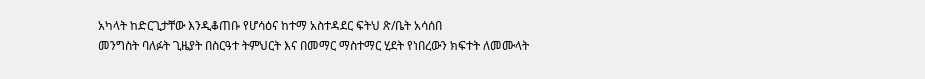አካላት ከድርጊታቸው እንዲቆጠቡ የሆሳዕና ከተማ አስተዳደር ፍትህ ጽ/ቤት አሳሰበ
መንግስት ባለፉት ጊዜያት በስርዓተ ትምህርት እና በመማር ማስተማር ሂደት የነበረውን ክፍተት ለመሙላት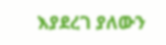እያደረገ ያለውን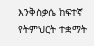እንቅስቃሴ ከፍተኛ የትምህርት ተቋማት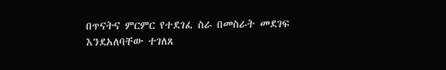በጥናትና ምርምር የተደገፈ ስራ በመስራት መደገፍ እንደአለባቸው ተገለጸ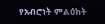የአብሮነት ምልዕክት